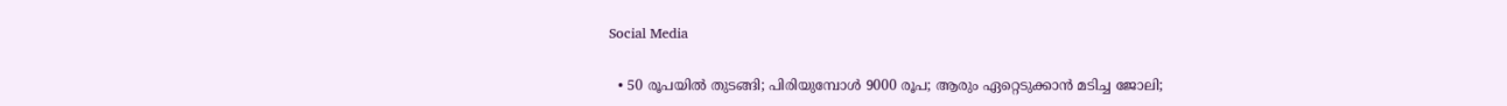Social Media

  • 50 രൂപയില്‍ തുടങ്ങി; പിരിയുമ്പോള്‍ 9000 രൂപ; ആരും ഏറ്റെടുക്കാന്‍ മടിച്ച ജോലി;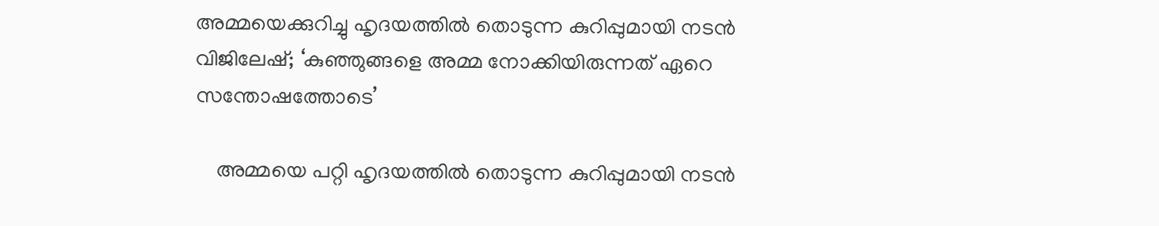അമ്മയെക്കുറിച്ചു ഹൃദയത്തില്‍ തൊടുന്ന കുറിപ്പുമായി നടന്‍ വിജിലേഷ്; ‘കുഞ്ഞുങ്ങളെ അമ്മ നോക്കിയിരുന്നത് ഏറെ സന്തോഷത്തോടെ’

    അമ്മയെ പറ്റി ഹൃദയത്തില്‍ തൊടുന്ന കുറിപ്പുമായി നടന്‍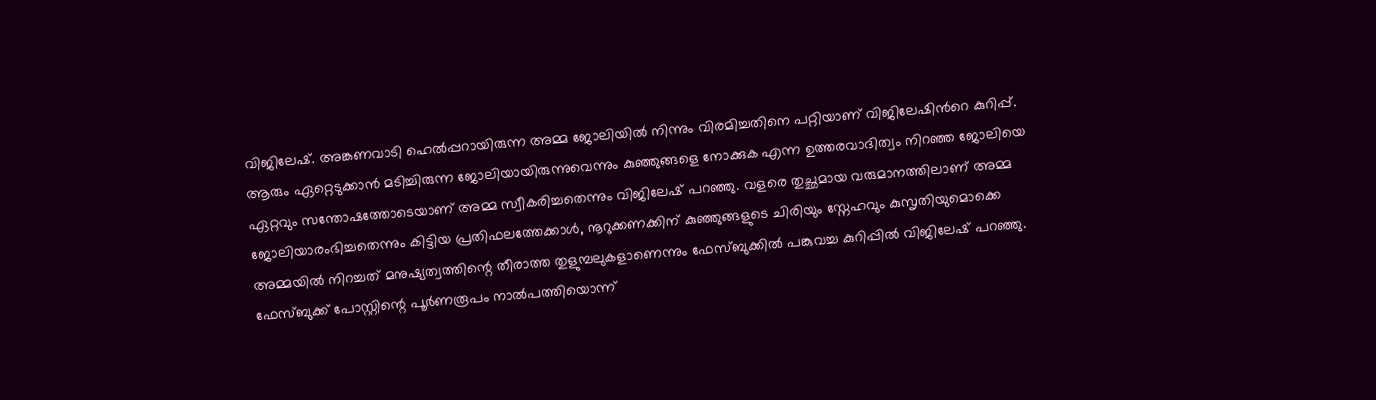വിജിലേഷ്. അങ്കണവാടി ഹെല്‍പ്പറായിരുന്ന അമ്മ ജോലിയില്‍ നിന്നും വിരമിച്ചതിനെ പറ്റിയാണ് വിജിലേഷിന്‍റെ കുറിപ്പ്. ആരും ഏറ്റെടുക്കാൻ മടിച്ചിരുന്ന ജോലിയായിരുന്നുവെന്നും കുഞ്ഞുങ്ങളെ നോക്കുക എന്ന ഉത്തരവാദിത്വം നിറഞ്ഞ ജോലിയെ ഏറ്റവും സന്തോഷത്തോടെയാണ് അമ്മ സ്വീകരിച്ചതെന്നും വിജിലേഷ് പറഞ്ഞു. വളരെ തുച്ഛമായ വരുമാനത്തിലാണ് അമ്മ ജോലിയാരംഭിച്ചതെന്നും കിട്ടിയ പ്രതിഫലത്തേക്കാൾ, നൂറുക്കണക്കിന് കുഞ്ഞുങ്ങളുടെ ചിരിയും സ്നേഹവും കുസൃതിയുമൊക്കെ അമ്മയിൽ നിറച്ചത് മനുഷ്യത്വത്തിന്റെ തീരാത്ത തുളുമ്പലുകളാണെന്നും ഫേസ്ബുക്കില്‍ പങ്കുവച്ച കുറിപ്പില്‍ വിജിലേഷ് പറഞ്ഞു. ഫേസ്ബുക്ക് പോസ്റ്റിന്റെ പൂര്‍ണരൂപം നാൽപത്തിയൊന്ന്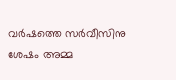വർഷത്തെ സർവീസിനു ശേഷം അമ്മ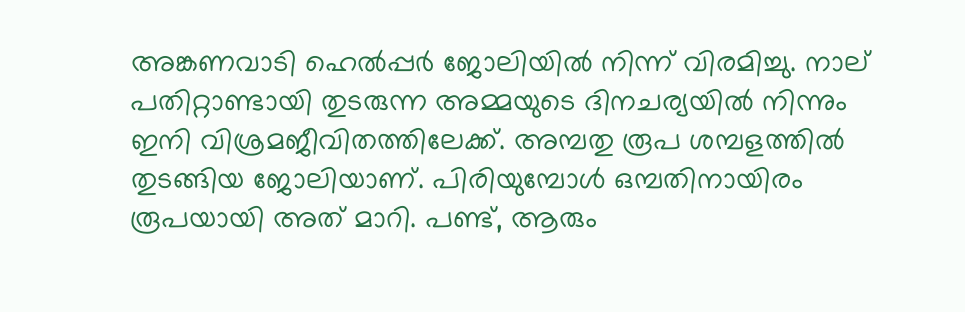അങ്കണവാടി ഹെൽപ്പർ ജോലിയിൽ നിന്ന് വിരമിച്ചു. നാല് പതിറ്റാണ്ടായി തുടരുന്ന അമ്മയുടെ ദിനചര്യയിൽ നിന്നും ഇനി വിശ്രമജീവിതത്തിലേക്ക്. അമ്പതു രൂപ ശമ്പളത്തിൽ തുടങ്ങിയ ജോലിയാണ്. പിരിയുമ്പോൾ ഒമ്പതിനായിരം രൂപയായി അത് മാറി. പണ്ട്, ആരും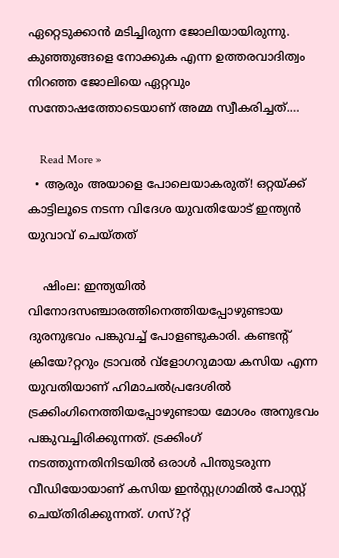ഏറ്റെടുക്കാൻ മടിച്ചിരുന്ന ജോലിയായിരുന്നു. കുഞ്ഞുങ്ങളെ നോക്കുക എന്ന ഉത്തരവാദിത്വം നിറഞ്ഞ ജോലിയെ ഏറ്റവും സന്തോഷത്തോടെയാണ് അമ്മ സ്വീകരിച്ചത്.…

    Read More »
  • ആരും അയാളെ പോലെയാകരുത്! ഒറ്റയ്ക്ക് കാട്ടിലൂടെ നടന്ന വിദേശ യുവതിയോട് ഇന്ത്യന്‍ യുവാവ് ചെയ്തത്

    ഷിംല: ഇന്ത്യയില്‍ വിനോദസഞ്ചാരത്തിനെത്തിയപ്പോഴുണ്ടായ ദുരനുഭവം പങ്കുവച്ച് പോളണ്ടുകാരി. കണ്ടന്റ് ക്രിയേ?റ്ററും ട്രാവല്‍ വ്ളോഗറുമായ കസിയ എന്ന യുവതിയാണ് ഹിമാചല്‍പ്രദേശില്‍ ട്രക്കിംഗിനെത്തിയപ്പോഴുണ്ടായ മോശം അനുഭവം പങ്കുവച്ചിരിക്കുന്നത്. ട്രക്കിംഗ് നടത്തുന്നതിനിടയില്‍ ഒരാള്‍ പിന്തുടരുന്ന വീഡിയോയാണ് കസിയ ഇന്‍സ്റ്റഗ്രാമില്‍ പോസ്റ്റ് ചെയ്തിരിക്കുന്നത്. ഗസ്?റ്റ്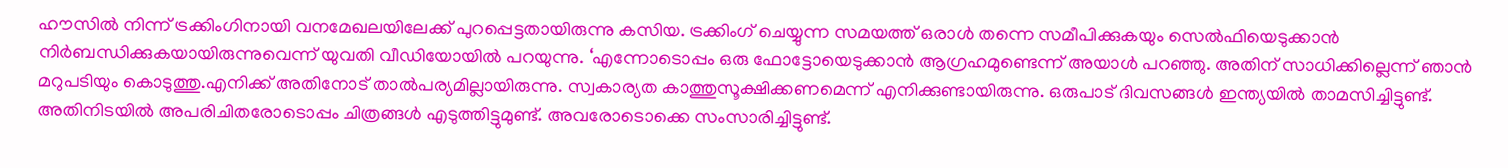ഹൗസില്‍ നിന്ന് ട്രക്കിംഗിനായി വനമേഖലയിലേക്ക് പുറപ്പെട്ടതായിരുന്നു കസിയ. ട്രക്കിംഗ് ചെയ്യുന്ന സമയത്ത് ഒരാള്‍ തന്നെ സമീപിക്കുകയും സെല്‍ഫിയെടുക്കാന്‍ നിര്‍ബന്ധിക്കുകയായിരുന്നുവെന്ന് യുവതി വീഡിയോയില്‍ പറയുന്നു. ‘എന്നോടൊപ്പം ഒരു ഫോട്ടോയെടുക്കാന്‍ ആഗ്രഹമുണ്ടെന്ന് അയാള്‍ പറഞ്ഞു. അതിന് സാധിക്കില്ലെന്ന് ഞാന്‍ മറുപടിയും കൊടുത്തു.എനിക്ക് അതിനോട് താല്‍പര്യമില്ലായിരുന്നു. സ്വകാര്യത കാത്തുസൂക്ഷിക്കണമെന്ന് എനിക്കുണ്ടായിരുന്നു. ഒരുപാട് ദിവസങ്ങള്‍ ഇന്ത്യയില്‍ താമസിച്ചിട്ടുണ്ട്. അതിനിടയില്‍ അപരിചിതരോടൊപ്പം ചിത്രങ്ങള്‍ എടുത്തിട്ടുമുണ്ട്. അവരോടൊക്കെ സംസാരിച്ചിട്ടുണ്ട്.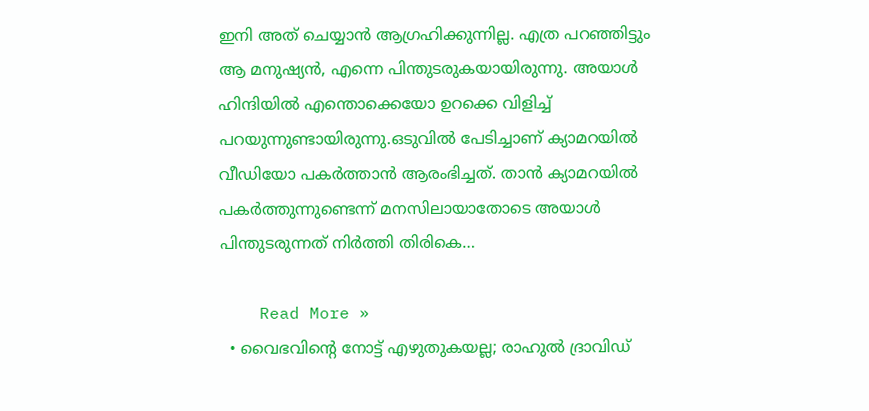ഇനി അത് ചെയ്യാന്‍ ആഗ്രഹിക്കുന്നില്ല. എത്ര പറഞ്ഞിട്ടും ആ മനുഷ്യന്‍, എന്നെ പിന്തുടരുകയായിരുന്നു. അയാള്‍ ഹിന്ദിയില്‍ എന്തൊക്കെയോ ഉറക്കെ വിളിച്ച് പറയുന്നുണ്ടായിരുന്നു.ഒടുവില്‍ പേടിച്ചാണ് ക്യാമറയില്‍ വീഡിയോ പകര്‍ത്താന്‍ ആരംഭിച്ചത്. താന്‍ ക്യാമറയില്‍ പകര്‍ത്തുന്നുണ്ടെന്ന് മനസിലായാതോടെ അയാള്‍ പിന്തുടരുന്നത് നിര്‍ത്തി തിരികെ…

    Read More »
  • വൈഭവിന്റെ നോട്ട് എഴുതുകയല്ല; രാഹുല്‍ ദ്രാവിഡ്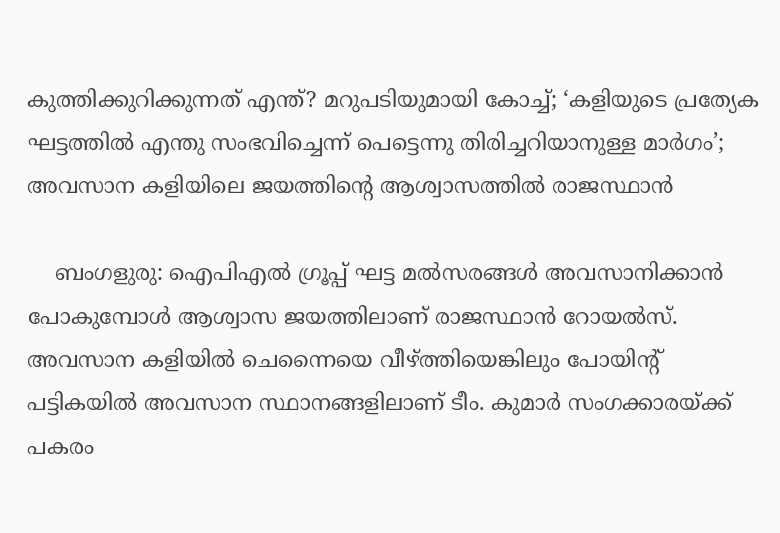കുത്തിക്കുറിക്കുന്നത് എന്ത്? മറുപടിയുമായി കോച്ച്; ‘കളിയുടെ പ്രത്യേക ഘട്ടത്തില്‍ എന്തു സംഭവിച്ചെന്ന് പെട്ടെന്നു തിരിച്ചറിയാനുള്ള മാര്‍ഗം’; അവസാന കളിയിലെ ജയത്തിന്റെ ആശ്വാസത്തില്‍ രാജസ്ഥാന്‍

    ബംഗളുരു: ഐപിഎല്‍ ഗ്രൂപ്പ് ഘട്ട മല്‍സരങ്ങള്‍ അവസാനിക്കാന്‍ പോകുമ്പോള്‍ ആശ്വാസ ജയത്തിലാണ് രാജസ്ഥാന്‍ റോയല്‍സ്. അവസാന കളിയില്‍ ചെന്നൈയെ വീഴ്ത്തിയെങ്കിലും പോയിന്റ് പട്ടികയില്‍ അവസാന സ്ഥാനങ്ങളിലാണ് ടീം. കുമാര്‍ സംഗക്കാരയ്ക്ക് പകരം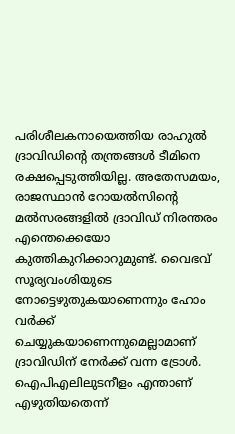പരിശീലകനായെത്തിയ രാഹുല്‍ ദ്രാവിഡിന്റെ തന്ത്രങ്ങള്‍ ടീമിനെ രക്ഷപ്പെടുത്തിയില്ല. അതേസമയം, രാജസ്ഥാന്‍ റോയല്‍സിന്റെ മല്‍സരങ്ങളില്‍ ദ്രാവിഡ് നിരന്തരം എന്തെക്കെയോ കുത്തികുറിക്കാറുമുണ്ട്. വൈഭവ് സൂര്യവംശിയുടെ നോട്ടെഴുതുകയാണെന്നും ഹോം വര്‍ക്ക് ചെയ്യുകയാണെന്നുമെല്ലാമാണ് ദ്രാവിഡിന് നേര്‍ക്ക് വന്ന ട്രോള്‍. ഐപിഎലിലുടനീളം എന്താണ് എഴുതിയതെന്ന്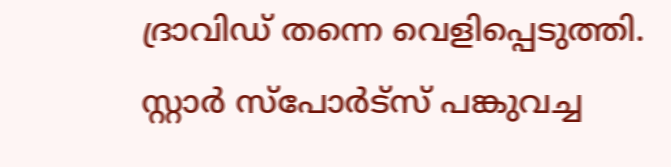ദ്രാവിഡ് തന്നെ വെളിപ്പെടുത്തി. സ്റ്റാര്‍ സ്‌പോര്‍ട്‌സ് പങ്കുവച്ച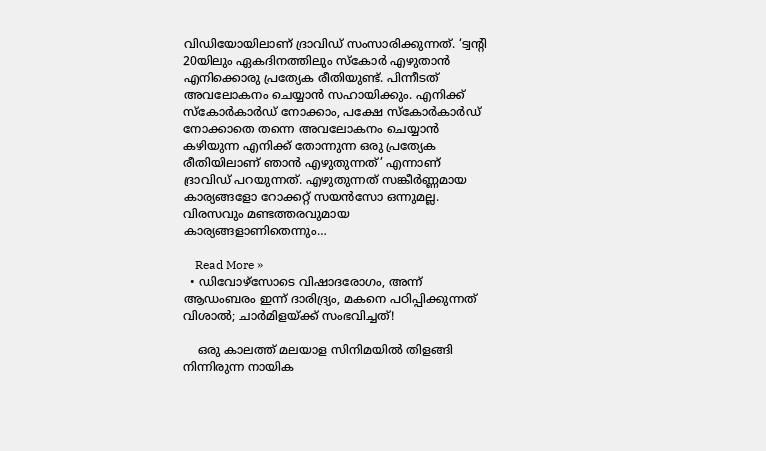വിഡിയോയിലാണ് ദ്രാവിഡ് സംസാരിക്കുന്നത്. ‘ട്വന്റി 20യിലും ഏകദിനത്തിലും സ്‌കോര്‍ എഴുതാന്‍ എനിക്കൊരു പ്രത്യേക രീതിയുണ്ട്. പിന്നീടത് അവലോകനം ചെയ്യാന്‍ സഹായിക്കും. എനിക്ക് സ്‌കോര്‍കാര്‍ഡ് നോക്കാം, പക്ഷേ സ്‌കോര്‍കാര്‍ഡ് നോക്കാതെ തന്നെ അവലോകനം ചെയ്യാന്‍ കഴിയുന്ന എനിക്ക് തോന്നുന്ന ഒരു പ്രത്യേക രീതിയിലാണ് ഞാന്‍ എഴുതുന്നത്’ എന്നാണ് ദ്രാവിഡ് പറയുന്നത്. എഴുതുന്നത് സങ്കീര്‍ണ്ണമായ കാര്യങ്ങളോ റോക്കറ്റ് സയന്‍സോ ഒന്നുമല്ല. വിരസവും മണ്ടത്തരവുമായ കാര്യങ്ങളാണിതെന്നും…

    Read More »
  • ഡിവോഴ്സോടെ വിഷാദരോഗം, അന്ന് ആഡംബരം ഇന്ന് ദാരിദ്ര്യം, മകനെ പഠിപ്പിക്കുന്നത് വിശാല്‍; ചാര്‍മിളയ്ക്ക് സംഭവിച്ചത്!

    ഒരു കാലത്ത് മലയാള സിനിമയില്‍ തിളങ്ങി നിന്നിരുന്ന നായിക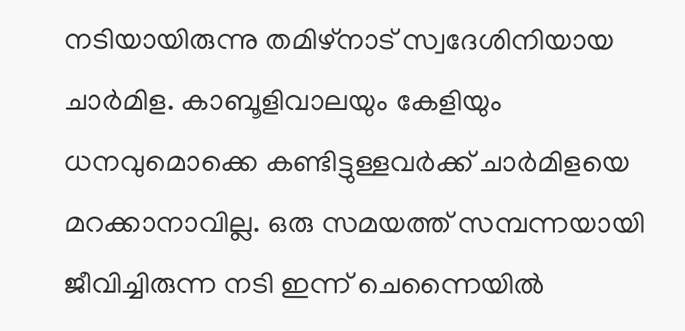നടിയായിരുന്നു തമിഴ്നാട് സ്വദേശിനിയായ ചാര്‍മിള. കാബൂളിവാലയും കേളിയും ധനവുമൊക്കെ കണ്ടിട്ടുള്ളവര്‍ക്ക് ചാര്‍മിളയെ മറക്കാനാവില്ല. ഒരു സമയത്ത് സമ്പന്നയായി ജീവിച്ചിരുന്ന നടി ഇന്ന് ചെന്നൈയില്‍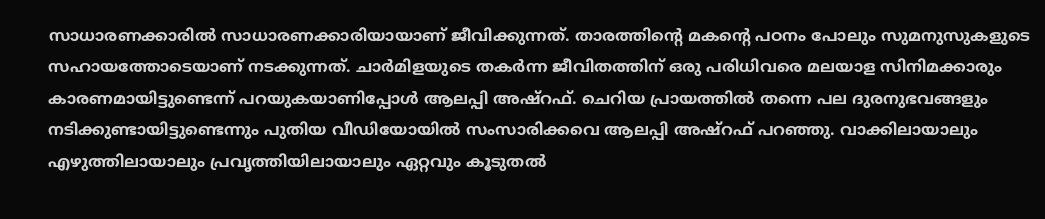സാധാരണക്കാരില്‍ സാധാരണക്കാരിയായാണ് ജീവിക്കുന്നത്. താരത്തിന്റെ മകന്റെ പഠനം പോലും സുമനുസുകളുടെ സഹായത്തോടെയാണ് നടക്കുന്നത്. ചാര്‍മിളയുടെ തകര്‍ന്ന ജീവിതത്തിന് ഒരു പരിധിവരെ മലയാള സിനിമക്കാരും കാരണമായിട്ടുണ്ടെന്ന് പറയുകയാണിപ്പോള്‍ ആലപ്പി അഷ്റഫ്. ചെറിയ പ്രായത്തില്‍ തന്നെ പല ദുരനുഭവങ്ങളും നടിക്കുണ്ടായിട്ടുണ്ടെന്നും പുതിയ വീഡിയോയില്‍ സംസാരിക്കവെ ആലപ്പി അഷ്റഫ് പറഞ്ഞു. വാക്കിലായാലും എഴുത്തിലായാലും പ്രവൃത്തിയിലായാലും ഏറ്റവും കൂടുതല്‍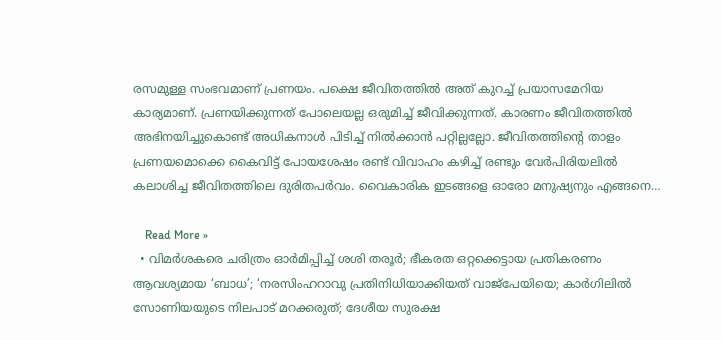രസമുള്ള സംഭവമാണ് പ്രണയം. പക്ഷെ ജീവിതത്തില്‍ അത് കുറച്ച് പ്രയാസമേറിയ കാര്യമാണ്. പ്രണയിക്കുന്നത് പോലെയല്ല ഒരുമിച്ച് ജീവിക്കുന്നത്. കാരണം ജീവിതത്തില്‍ അഭിനയിച്ചുകൊണ്ട് അധികനാള്‍ പിടിച്ച് നില്‍ക്കാന്‍ പറ്റില്ലല്ലോ. ജീവിതത്തിന്റെ താളം പ്രണയമൊക്കെ കൈവിട്ട് പോയശേഷം രണ്ട് വിവാഹം കഴിച്ച് രണ്ടും വേര്‍പിരിയലില്‍ കലാശിച്ച ജീവിതത്തിലെ ദുരിതപര്‍വം. വൈകാരിക ഇടങ്ങളെ ഓരോ മനുഷ്യനും എങ്ങനെ…

    Read More »
  • വിമര്‍ശകരെ ചരിത്രം ഓര്‍മിപ്പിച്ച് ശശി തരൂര്‍; ഭീകരത ഒറ്റക്കെട്ടായ പ്രതികരണം ആവശ്യമായ ‘ബാധ’; ‘നരസിംഹറാവു പ്രതിനിധിയാക്കിയത് വാജ്‌പേയിയെ; കാര്‍ഗിലില്‍ സോണിയയുടെ നിലപാട് മറക്കരുത്; ദേശീയ സുരക്ഷ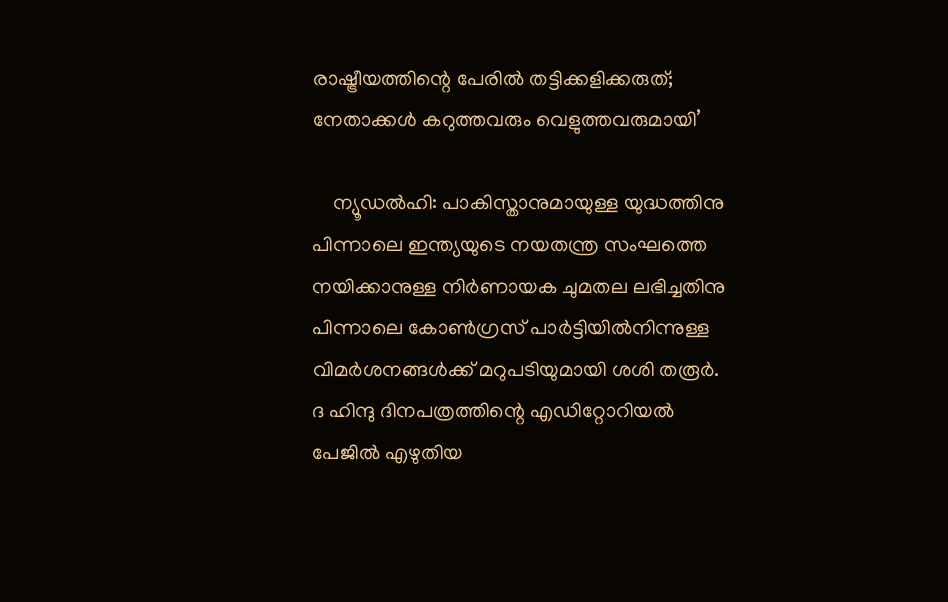രാഷ്ട്രീയത്തിന്റെ പേരില്‍ തട്ടിക്കളിക്കരുത്; നേതാക്കള്‍ കറുത്തവരും വെളുത്തവരുമായി’

    ന്യൂഡല്‍ഹി: പാകിസ്താനുമായുള്ള യുദ്ധത്തിനു പിന്നാലെ ഇന്ത്യയുടെ നയതന്ത്ര സംഘത്തെ നയിക്കാനുള്ള നിര്‍ണായക ചുമതല ലഭിച്ചതിനു പിന്നാലെ കോണ്‍ഗ്രസ് പാര്‍ട്ടിയില്‍നിന്നുള്ള വിമര്‍ശനങ്ങള്‍ക്ക് മറുപടിയുമായി ശശി തരൂര്‍. ദ ഹിന്ദു ദിനപത്രത്തിന്റെ എഡിറ്റോറിയല്‍ പേജില്‍ എഴുതിയ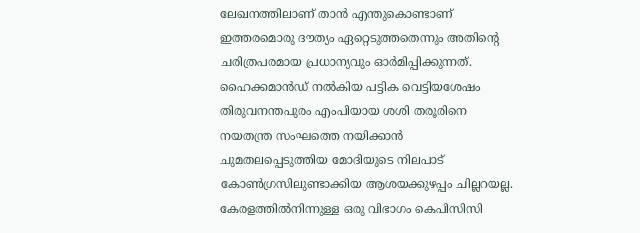ലേഖനത്തിലാണ് താന്‍ എന്തുകൊണ്ടാണ് ഇത്തരമൊരു ദൗത്യം ഏറ്റെടുത്തതെന്നും അതിന്റെ ചരിത്രപരമായ പ്രധാന്യവും ഓര്‍മിപ്പിക്കുന്നത്. ഹൈക്കമാന്‍ഡ് നല്‍കിയ പട്ടിക വെട്ടിയശേഷം തിരുവനന്തപുരം എംപിയായ ശശി തരൂരിനെ നയതന്ത്ര സംഘത്തെ നയിക്കാന്‍ ചുമതലപ്പെടുത്തിയ മോദിയുടെ നിലപാട് കോണ്‍ഗ്രസിലുണ്ടാക്കിയ ആശയക്കുഴപ്പം ചില്ലറയല്ല. കേരളത്തില്‍നിന്നുള്ള ഒരു വിഭാഗം കെപിസിസി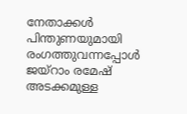നേതാക്കള്‍ പിന്തുണയുമായി രംഗത്തുവന്നപ്പോള്‍ ജയ്‌റാം രമേഷ് അടക്കമുള്ള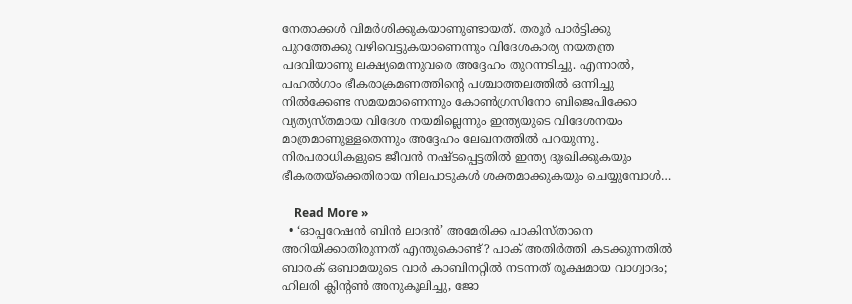നേതാക്കള്‍ വിമര്‍ശിക്കുകയാണുണ്ടായത്. തരൂര്‍ പാര്‍ട്ടിക്കു പുറത്തേക്കു വഴിവെട്ടുകയാണെന്നും വിദേശകാര്യ നയതന്ത്ര പദവിയാണു ലക്ഷ്യമെന്നുവരെ അദ്ദേഹം തുറന്നടിച്ചു. എന്നാല്‍, പഹല്‍ഗാം ഭീകരാക്രമണത്തിന്റെ പശ്ചാത്തലത്തില്‍ ഒന്നിച്ചു നില്‍ക്കേണ്ട സമയമാണെന്നും കോണ്‍ഗ്രസിനോ ബിജെപിക്കോ വ്യത്യസ്തമായ വിദേശ നയമില്ലെന്നും ഇന്ത്യയുടെ വിദേശനയം മാത്രമാണുള്ളതെന്നും അദ്ദേഹം ലേഖനത്തില്‍ പറയുന്നു. നിരപരാധികളുടെ ജീവന്‍ നഷ്ടപ്പെട്ടതില്‍ ഇന്ത്യ ദുഃഖിക്കുകയും ഭീകരതയ്ക്കെതിരായ നിലപാടുകള്‍ ശക്തമാക്കുകയും ചെയ്യുമ്പോള്‍…

    Read More »
  • ‘ഓപ്പറേഷന്‍ ബിന്‍ ലാദന്‍’ അമേരിക്ക പാകിസ്താനെ അറിയിക്കാതിരുന്നത് എന്തുകൊണ്ട്? പാക് അതിര്‍ത്തി കടക്കുന്നതില്‍ ബാരക് ഒബാമയുടെ വാര്‍ കാബിനറ്റില്‍ നടന്നത് രൂക്ഷമായ വാഗ്വാദം; ഹിലരി ക്ലിന്റണ്‍ അനുകൂലിച്ചു, ജോ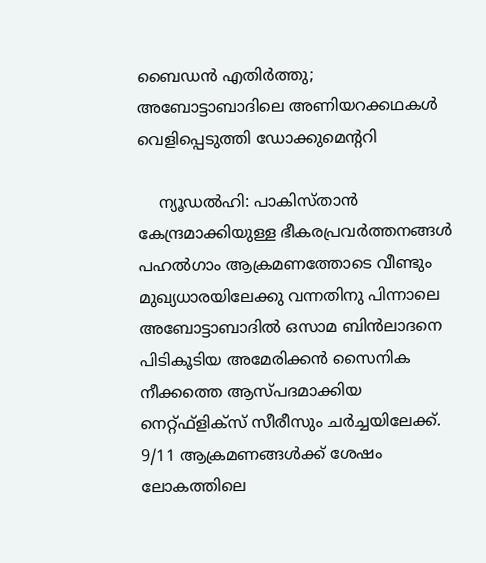ബൈഡന്‍ എതിര്‍ത്തു; അബോട്ടാബാദിലെ അണിയറക്കഥകള്‍ വെളിപ്പെടുത്തി ഡോക്കുമെന്ററി

    ന്യൂഡല്‍ഹി: പാകിസ്താന്‍ കേന്ദ്രമാക്കിയുള്ള ഭീകരപ്രവര്‍ത്തനങ്ങള്‍ പഹല്‍ഗാം ആക്രമണത്തോടെ വീണ്ടും മുഖ്യധാരയിലേക്കു വന്നതിനു പിന്നാലെ അബോട്ടാബാദില്‍ ഒസാമ ബിന്‍ലാദനെ പിടികൂടിയ അമേരിക്കന്‍ സൈനിക നീക്കത്തെ ആസ്പദമാക്കിയ നെറ്റ്ഫ്‌ളിക്‌സ് സീരീസും ചര്‍ച്ചയിലേക്ക്. 9/11 ആക്രമണങ്ങള്‍ക്ക് ശേഷം ലോകത്തിലെ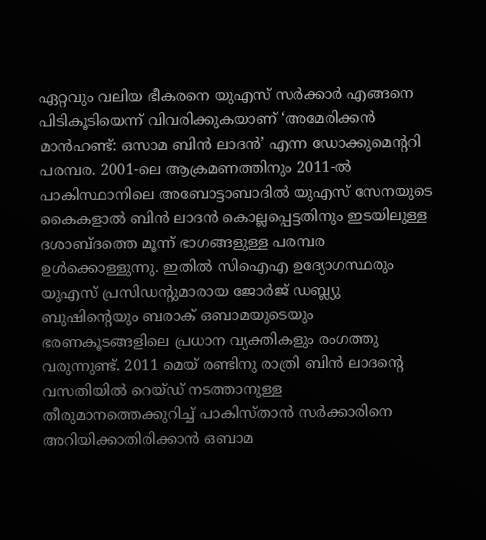ഏറ്റവും വലിയ ഭീകരനെ യുഎസ് സര്‍ക്കാര്‍ എങ്ങനെ പിടികൂടിയെന്ന് വിവരിക്കുകയാണ് ‘അമേരിക്കന്‍ മാന്‍ഹണ്ട്: ഒസാമ ബിന്‍ ലാദന്‍’ എന്ന ഡോക്കുമെന്ററി പരമ്പര. 2001-ലെ ആക്രമണത്തിനും 2011-ല്‍ പാകിസ്ഥാനിലെ അബോട്ടാബാദില്‍ യുഎസ് സേനയുടെ കൈകളാല്‍ ബിന്‍ ലാദന്‍ കൊല്ലപ്പെട്ടതിനും ഇടയിലുള്ള ദശാബ്ദത്തെ മൂന്ന് ഭാഗങ്ങളുള്ള പരമ്പര ഉള്‍ക്കൊള്ളുന്നു. ഇതില്‍ സിഐഎ ഉദ്യോഗസ്ഥരും യുഎസ് പ്രസിഡന്റുമാരായ ജോര്‍ജ് ഡബ്ല്യു ബുഷിന്റെയും ബരാക് ഒബാമയുടെയും ഭരണകൂടങ്ങളിലെ പ്രധാന വ്യക്തികളും രംഗത്തു വരുന്നുണ്ട്. 2011 മെയ് രണ്ടിനു രാത്രി ബിന്‍ ലാദന്റെ വസതിയില്‍ റെയ്ഡ് നടത്താനുള്ള തീരുമാനത്തെക്കുറിച്ച് പാകിസ്താന്‍ സര്‍ക്കാരിനെ അറിയിക്കാതിരിക്കാന്‍ ഒബാമ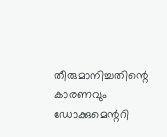തീരുമാനിച്ചതിന്റെ കാരണവും ഡോക്കുമെന്ററി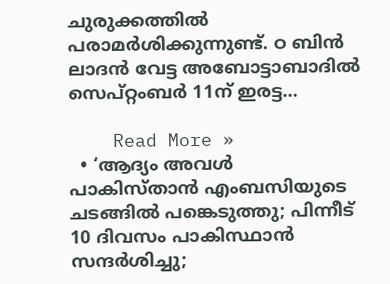ചുരുക്കത്തില്‍ പരാമര്‍ശിക്കുന്നുണ്ട്. ഠ ബിന്‍ ലാദന്‍ വേട്ട അബോട്ടാബാദില്‍ സെപ്റ്റംബര്‍ 11ന് ഇരട്ട…

    Read More »
  • ‘ആദ്യം അവള്‍ പാകിസ്താന്‍ എംബസിയുടെ ചടങ്ങില്‍ പങ്കെടുത്തു; പിന്നീട് 10 ദിവസം പാകിസ്ഥാന്‍ സന്ദര്‍ശിച്ചു;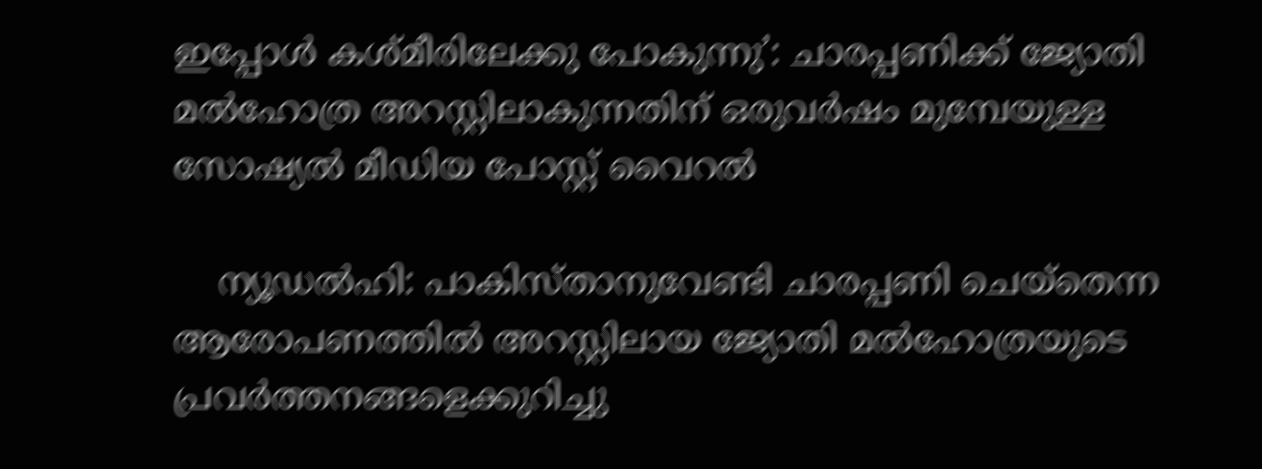ഇപ്പോള്‍ കശ്മീരിലേക്കു പോകുന്നു’: ചാരപ്പണിക്ക് ജ്യോതി മല്‍ഹോത്ര അറസ്റ്റിലാകുന്നതിന് ഒരുവര്‍ഷം മുമ്പേയുള്ള സോഷ്യല്‍ മീഡിയ പോസ്റ്റ് വൈറല്‍

    ന്യൂഡല്‍ഹി: പാകിസ്താനുവേണ്ടി ചാരപ്പണി ചെയ്‌തെന്ന ആരോപണത്തില്‍ അറസ്റ്റിലായ ജ്യോതി മല്‍ഹോത്രയുടെ പ്രവര്‍ത്തനങ്ങളെക്കുറിച്ചു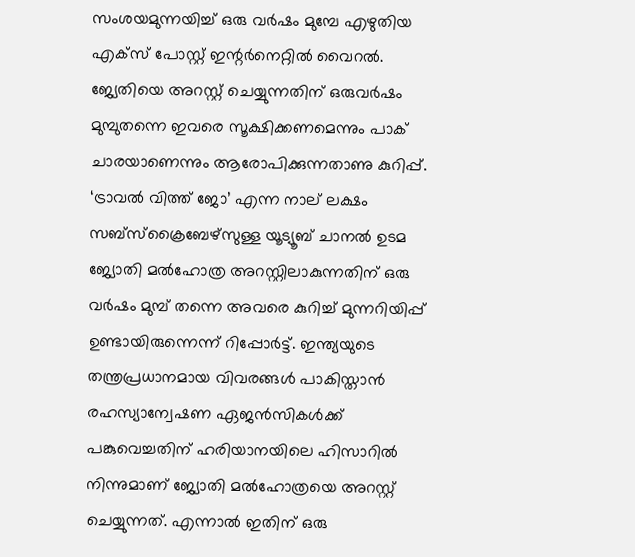സംശയമുന്നയിച്ച് ഒരു വര്‍ഷം മുമ്പേ എഴുതിയ എക്‌സ് പോസ്റ്റ് ഇന്റര്‍നെറ്റില്‍ വൈറല്‍. ജ്യേതിയെ അറസ്റ്റ് ചെയ്യുന്നതിന് ഒരുവര്‍ഷം മുമ്പുതന്നെ ഇവരെ സൂക്ഷിക്കണമെന്നും പാക് ചാരയാണെന്നും ആരോപിക്കുന്നതാണു കുറിപ്പ്. ‘ട്രാവല്‍ വിത്ത് ജോ’ എന്ന നാല് ലക്ഷം സബ്‌സ്‌ക്രൈബേഴ്‌സുള്ള യൂട്യൂബ് ചാനല്‍ ഉടമ ജ്യോതി മല്‍ഹോത്ര അറസ്റ്റിലാകുന്നതിന് ഒരു വര്‍ഷം മുമ്പ് തന്നെ അവരെ കുറിച്ച് മുന്നറിയിപ്പ് ഉണ്ടായിരുന്നെന്ന് റിപ്പോര്‍ട്ട്. ഇന്ത്യയുടെ തന്ത്രപ്രധാനമായ വിവരങ്ങള്‍ പാകിസ്താന്‍ രഹസ്യാന്വേഷണ ഏജന്‍സികള്‍ക്ക് പങ്കുവെച്ചതിന് ഹരിയാനയിലെ ഹിസാറില്‍ നിന്നുമാണ് ജ്യോതി മല്‍ഹോത്രയെ അറസ്റ്റ് ചെയ്യുന്നത്. എന്നാല്‍ ഇതിന് ഒരു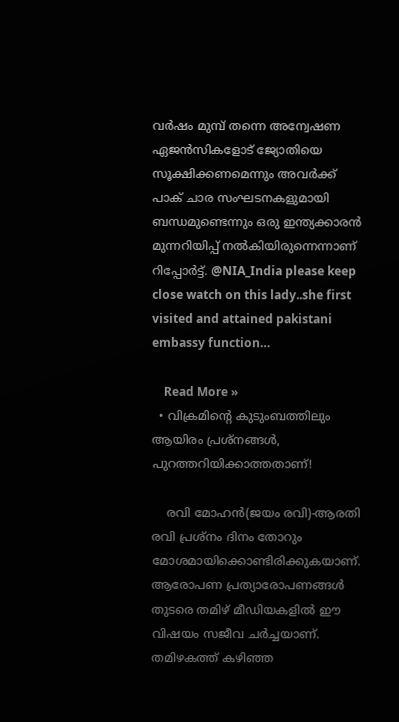വര്‍ഷം മുമ്പ് തന്നെ അന്വേഷണ ഏജന്‍സികളോട് ജ്യോതിയെ സൂക്ഷിക്കണമെന്നും അവര്‍ക്ക് പാക് ചാര സംഘടനകളുമായി ബന്ധമുണ്ടെന്നും ഒരു ഇന്ത്യക്കാരന്‍ മുന്നറിയിപ്പ് നല്‍കിയിരുന്നെന്നാണ് റിപ്പോര്‍ട്ട്. @NIA_India please keep close watch on this lady..she first visited and attained pakistani embassy function…

    Read More »
  • വിക്രമിന്റെ കുടുംബത്തിലും ആയിരം പ്രശ്‌നങ്ങള്‍, പുറത്തറിയിക്കാത്തതാണ്!

    രവി മോഹന്‍(ജയം രവി)-ആരതി രവി പ്രശ്‌നം ദിനം തോറും മോശമായിക്കൊണ്ടിരിക്കുകയാണ്. ആരോപണ പ്രത്യാരോപണങ്ങള്‍ തുടരെ തമിഴ് മീഡിയകളില്‍ ഈ വിഷയം സജീവ ചര്‍ച്ചയാണ്. തമിഴകത്ത് കഴിഞ്ഞ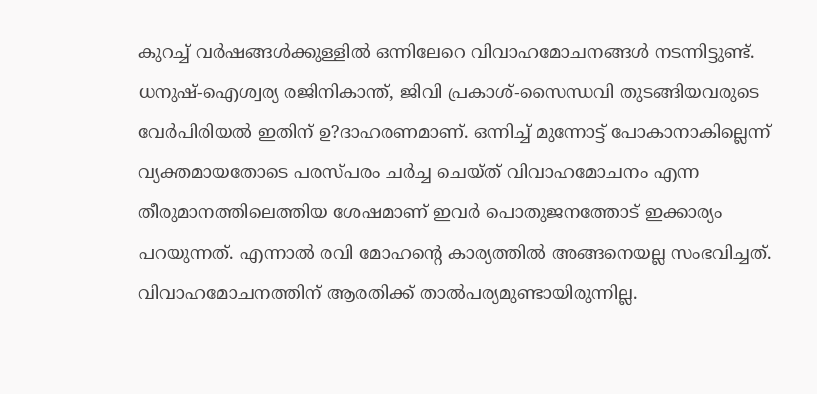കുറച്ച് വര്‍ഷങ്ങള്‍ക്കുള്ളില്‍ ഒന്നിലേറെ വിവാഹമോചനങ്ങള്‍ നടന്നിട്ടുണ്ട്. ധനുഷ്-ഐശ്വര്യ രജിനികാന്ത്, ജിവി പ്രകാശ്-സൈന്ധവി തുടങ്ങിയവരുടെ വേര്‍പിരിയല്‍ ഇതിന് ഉ?ദാഹരണമാണ്. ഒന്നിച്ച് മുന്നോട്ട് പോകാനാകില്ലെന്ന് വ്യക്തമായതോടെ പരസ്പരം ചര്‍ച്ച ചെയ്ത് വിവാഹമോചനം എന്ന തീരുമാനത്തിലെത്തിയ ശേഷമാണ് ഇവര്‍ പൊതുജനത്തോട് ഇക്കാര്യം പറയുന്നത്. എന്നാല്‍ രവി മോഹന്റെ കാര്യത്തില്‍ അങ്ങനെയല്ല സംഭവിച്ചത്. വിവാഹമോചനത്തിന് ആരതിക്ക് താല്‍പര്യമുണ്ടായിരുന്നില്ല.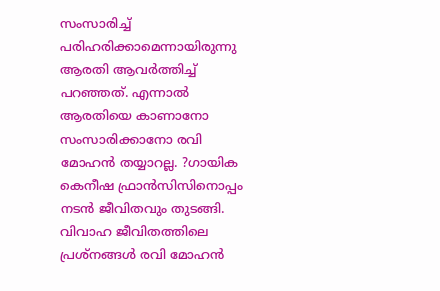സംസാരിച്ച് പരിഹരിക്കാമെന്നായിരുന്നു ആരതി ആവര്‍ത്തിച്ച് പറഞ്ഞത്. എന്നാല്‍ ആരതിയെ കാണാനോ സംസാരിക്കാനോ രവി മോഹന്‍ തയ്യാറല്ല. ?ഗായിക കെനീഷ ഫ്രാന്‍സിസിനൊപ്പം നടന്‍ ജീവിതവും തുടങ്ങി. വിവാഹ ജീവിതത്തിലെ പ്രശ്‌നങ്ങള്‍ രവി മോഹന്‍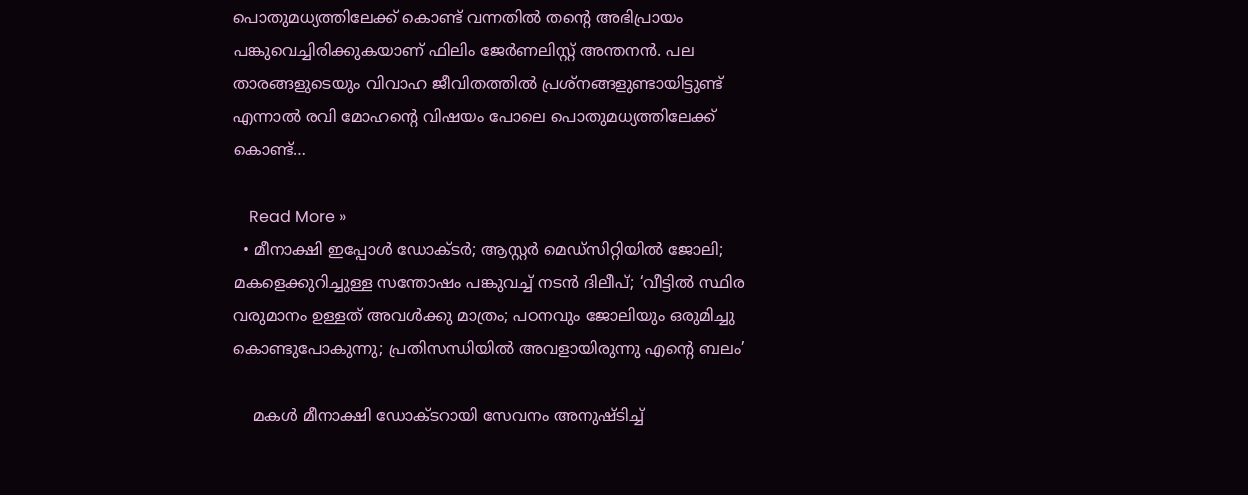പൊതുമധ്യത്തിലേക്ക് കൊണ്ട് വന്നതില്‍ തന്റെ അഭിപ്രായം പങ്കുവെച്ചിരിക്കുകയാണ് ഫിലിം ജേര്‍ണലിസ്റ്റ് അന്തനന്‍. പല താരങ്ങളുടെയും വിവാഹ ജീവിതത്തില്‍ പ്രശ്‌നങ്ങളുണ്ടായിട്ടുണ്ട് എന്നാല്‍ രവി മോഹന്റെ വിഷയം പോലെ പൊതുമധ്യത്തിലേക്ക് കൊണ്ട്…

    Read More »
  • മീനാക്ഷി ഇപ്പോള്‍ ഡോക്ടര്‍; ആസ്റ്റര്‍ മെഡ്‌സിറ്റിയില്‍ ജോലി; മകളെക്കുറിച്ചുള്ള സന്തോഷം പങ്കുവച്ച് നടന്‍ ദിലീപ്; ‘വീട്ടില്‍ സ്ഥിര വരുമാനം ഉള്ളത് അവള്‍ക്കു മാത്രം; പഠനവും ജോലിയും ഒരുമിച്ചു കൊണ്ടുപോകുന്നു; പ്രതിസന്ധിയില്‍ അവളായിരുന്നു എന്റെ ബലം’

    മകള്‍ മീനാക്ഷി ഡോക്ടറായി സേവനം അനുഷ്ടിച്ച്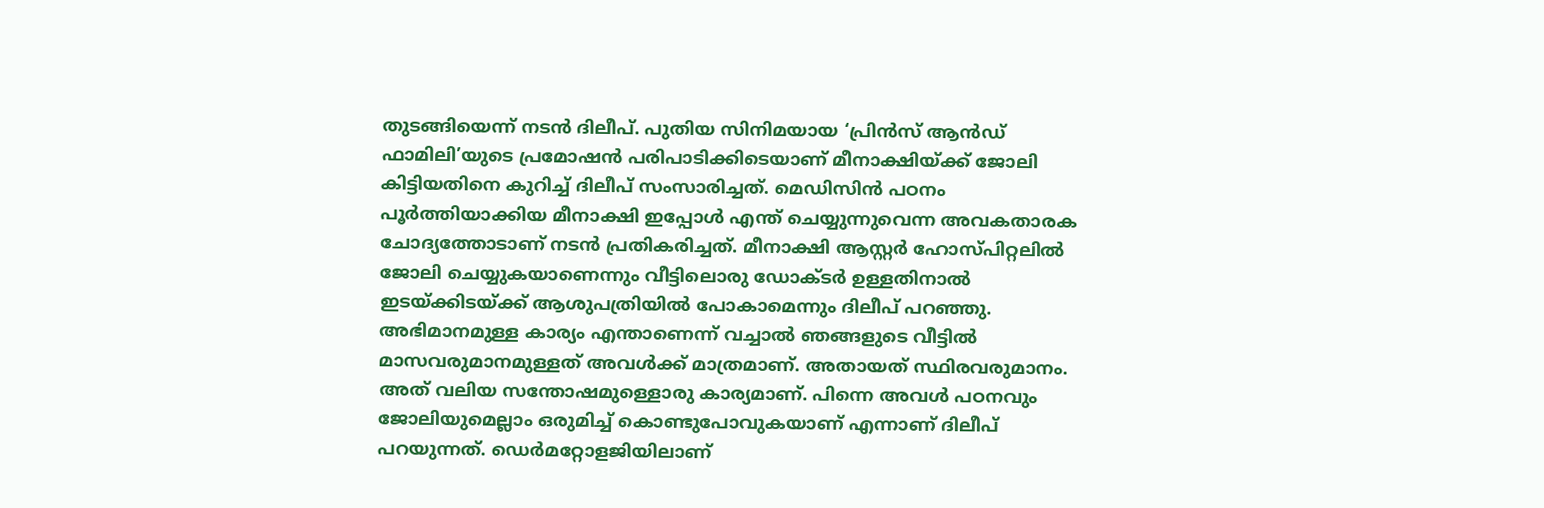തുടങ്ങിയെന്ന് നടന്‍ ദിലീപ്. പുതിയ സിനിമയായ ‘പ്രിന്‍സ് ആന്‍ഡ് ഫാമിലി’യുടെ പ്രമോഷന്‍ പരിപാടിക്കിടെയാണ് മീനാക്ഷിയ്ക്ക് ജോലി കിട്ടിയതിനെ കുറിച്ച് ദിലീപ് സംസാരിച്ചത്. മെഡിസിന്‍ പഠനം പൂര്‍ത്തിയാക്കിയ മീനാക്ഷി ഇപ്പോള്‍ എന്ത് ചെയ്യുന്നുവെന്ന അവകതാരക ചോദ്യത്തോടാണ് നടന്‍ പ്രതികരിച്ചത്. മീനാക്ഷി ആസ്റ്റര്‍ ഹോസ്പിറ്റലില്‍ ജോലി ചെയ്യുകയാണെന്നും വീട്ടിലൊരു ഡോക്ടര്‍ ഉള്ളതിനാല്‍ ഇടയ്ക്കിടയ്ക്ക് ആശുപത്രിയില്‍ പോകാമെന്നും ദിലീപ് പറഞ്ഞു. അഭിമാനമുള്ള കാര്യം എന്താണെന്ന് വച്ചാല്‍ ഞങ്ങളുടെ വീട്ടില്‍ മാസവരുമാനമുള്ളത് അവള്‍ക്ക് മാത്രമാണ്. അതായത് സ്ഥിരവരുമാനം. അത് വലിയ സന്തോഷമുള്ളൊരു കാര്യമാണ്. പിന്നെ അവള്‍ പഠനവും ജോലിയുമെല്ലാം ഒരുമിച്ച് കൊണ്ടുപോവുകയാണ് എന്നാണ് ദിലീപ് പറയുന്നത്. ഡെര്‍മറ്റോളജിയിലാണ്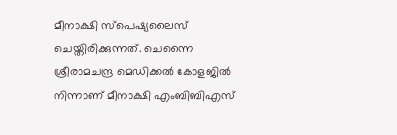മീനാക്ഷി സ്‌പെഷ്യലൈസ് ചെയ്തിരിക്കുന്നത്. ചെന്നൈ ശ്രീരാമചന്ദ്ര മെഡിക്കല്‍ കോളജില്‍ നിന്നാണ് മീനാക്ഷി എംബിബിഎസ്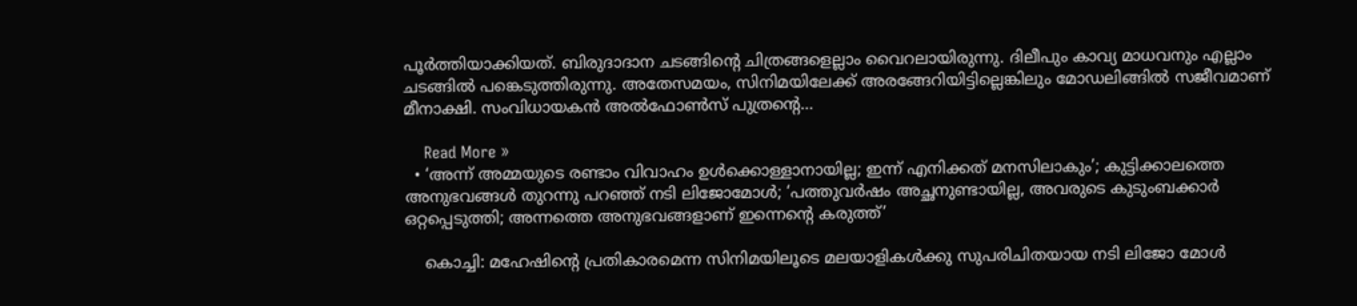പൂര്‍ത്തിയാക്കിയത്. ബിരുദാദാന ചടങ്ങിന്റെ ചിത്രങ്ങളെല്ലാം വൈറലായിരുന്നു. ദിലീപും കാവ്യ മാധവനും എല്ലാം ചടങ്ങില്‍ പങ്കെടുത്തിരുന്നു. അതേസമയം, സിനിമയിലേക്ക് അരങ്ങേറിയിട്ടില്ലെങ്കിലും മോഡലിങ്ങില്‍ സജീവമാണ് മീനാക്ഷി. സംവിധായകന്‍ അല്‍ഫോണ്‍സ് പുത്രന്റെ…

    Read More »
  • ‘അന്ന് അമ്മയുടെ രണ്ടാം വിവാഹം ഉള്‍ക്കൊള്ളാനായില്ല; ഇന്ന് എനിക്കത് മനസിലാകും’; കുട്ടിക്കാലത്തെ അനുഭവങ്ങള്‍ തുറന്നു പറഞ്ഞ് നടി ലിജോമോള്‍; ‘പത്തുവര്‍ഷം അച്ഛനുണ്ടായില്ല, അവരുടെ കുടുംബക്കാര്‍ ഒറ്റപ്പെടുത്തി; അന്നത്തെ അനുഭവങ്ങളാണ് ഇന്നെന്റെ കരുത്ത്’

    കൊച്ചി: മഹേഷിന്റെ പ്രതികാരമെന്ന സിനിമയിലൂടെ മലയാളികള്‍ക്കു സുപരിചിതയായ നടി ലിജോ മോള്‍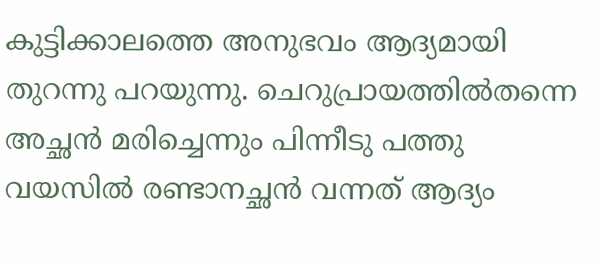കുട്ടിക്കാലത്തെ അനുഭവം ആദ്യമായി തുറന്നു പറയുന്നു. ചെറുപ്രായത്തില്‍തന്നെ അച്ഛന്‍ മരിച്ചെന്നും പിന്നീടു പത്തു വയസില്‍ രണ്ടാനച്ഛന്‍ വന്നത് ആദ്യം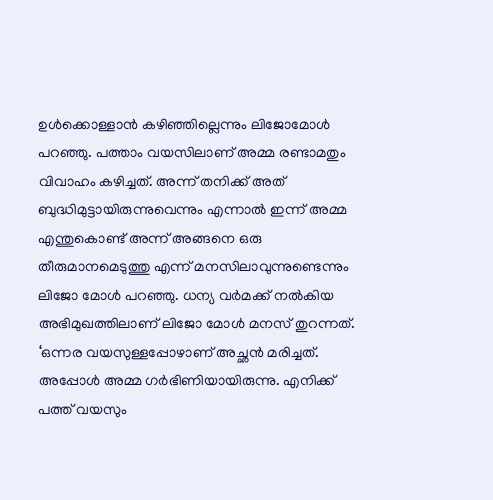ഉള്‍ക്കൊള്ളാന്‍ കഴിഞ്ഞില്ലെന്നും ലിജോമോള്‍ പറഞ്ഞു. പത്താം വയസിലാണ് അമ്മ രണ്ടാമതും വിവാഹം കഴിച്ചത്. അന്ന് തനിക്ക് അത് ബുദ്ധിമുട്ടായിരുന്നുവെന്നും എന്നാല്‍ ഇന്ന് അമ്മ എന്തുകൊണ്ട് അന്ന് അങ്ങനെ ഒരു തീരുമാനമെടുത്തു എന്ന് മനസിലാവുന്നുണ്ടെന്നും ലിജോ മോള്‍ പറഞ്ഞു. ധന്യ വര്‍മക്ക് നല്‍കിയ അഭിമുഖത്തിലാണ് ലിജോ മോള്‍ മനസ് തുറന്നത്. ‘ഒന്നര വയസുള്ളപ്പോഴാണ് അച്ഛന്‍ മരിച്ചത്. അപ്പോള്‍ അമ്മ ഗര്‍ഭിണിയായിരുന്നു. എനിക്ക് പത്ത് വയസും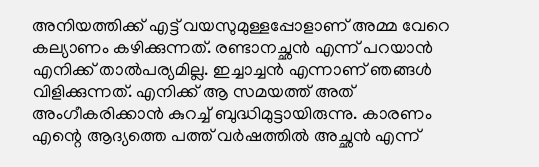അനിയത്തിക്ക് എട്ട് വയസുമുള്ളപ്പോളാണ് അമ്മ വേറെ കല്യാണം കഴിക്കുന്നത്. രണ്ടാനച്ഛന്‍ എന്ന് പറയാന്‍ എനിക്ക് താല്‍പര്യമില്ല. ഇച്ചാച്ചന്‍ എന്നാണ് ഞങ്ങള്‍ വിളിക്കുന്നത്. എനിക്ക് ആ സമയത്ത് അത് അംഗീകരിക്കാന്‍ കുറച്ച് ബുദ്ധിമുട്ടായിരുന്നു. കാരണം എന്റെ ആദ്യത്തെ പത്ത് വര്‍ഷത്തില്‍ അച്ഛന്‍ എന്ന്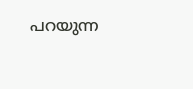പറയുന്ന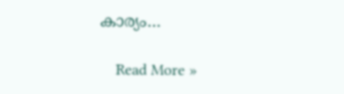കാര്യം…

    Read More »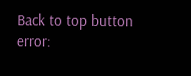Back to top button
error: